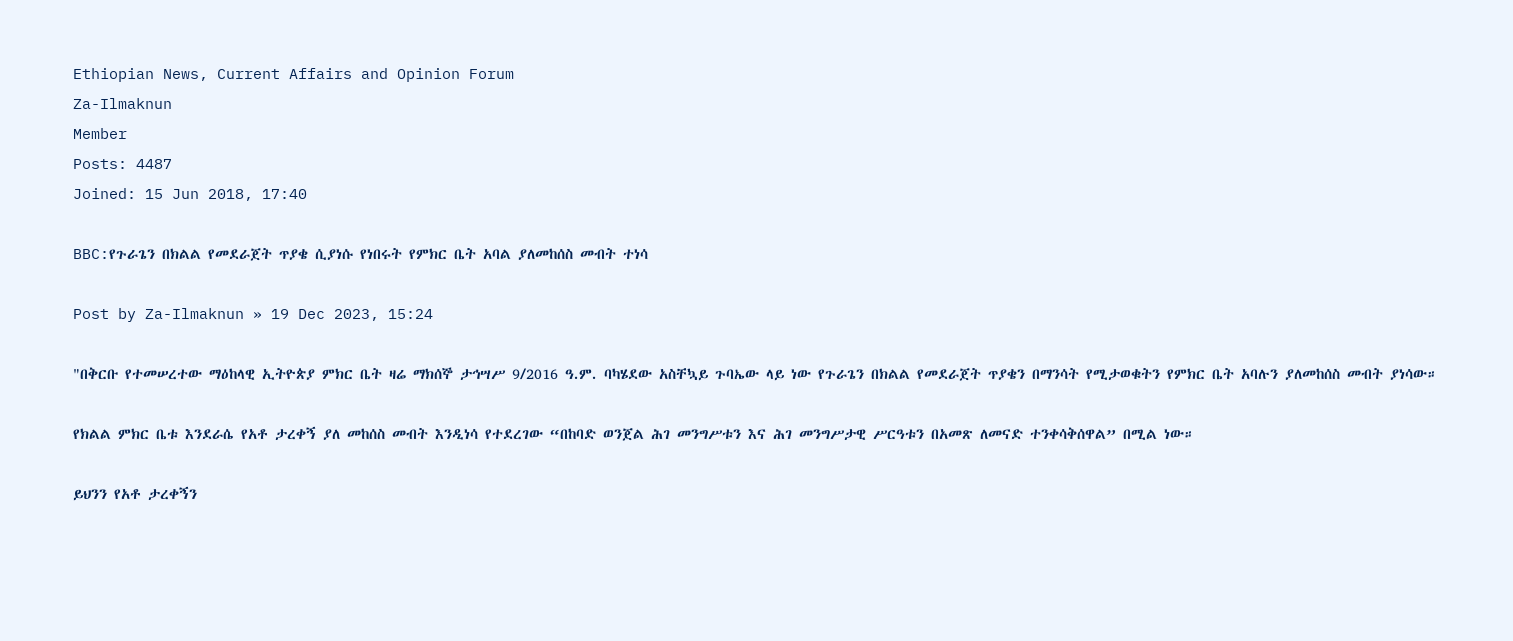Ethiopian News, Current Affairs and Opinion Forum
Za-Ilmaknun
Member
Posts: 4487
Joined: 15 Jun 2018, 17:40

BBC:የጉራጌን በክልል የመደራጀት ጥያቄ ሲያነሱ የነበሩት የምክር ቤት አባል ያለመከሰስ መብት ተነሳ

Post by Za-Ilmaknun » 19 Dec 2023, 15:24

"በቅርቡ የተመሠረተው ማዕከላዊ ኢትዮጵያ ምክር ቤት ዛሬ ማክሰኞ ታኅሣሥ 9/2016 ዓ.ም. ባካሄደው አስቸኳይ ጉባኤው ላይ ነው የጉራጌን በክልል የመደራጀት ጥያቄን በማንሳት የሚታወቁትን የምክር ቤት አባሉን ያለመከሰስ መብት ያነሳው።

የክልል ምክር ቤቱ እንደራሴ የአቶ ታረቀኝ ያለ መከሰስ መብት እንዲነሳ የተደረገው “በከባድ ወንጀል ሕገ መንግሥቱን እና ሕገ መንግሥታዊ ሥርዓቱን በአመጽ ለመናድ ተንቀሳቅሰዋል” በሚል ነው።

ይህንን የአቶ ታረቀኝን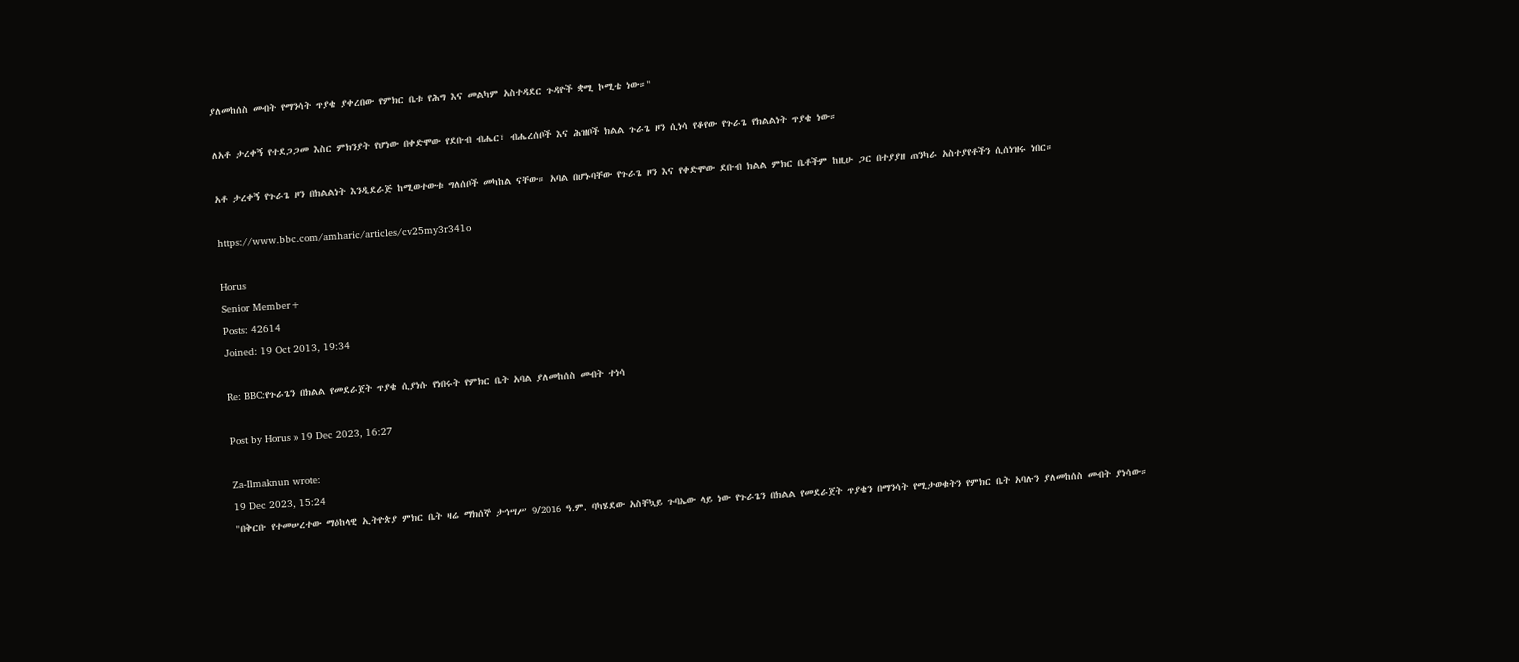ያለመከሰስ መብት የማንሳት ጥያቄ ያቀረበው የምክር ቤቱ የሕግ እና መልካም አስተዳደር ጉዳዮች ቋሚ ኮሚቴ ነው።"

ለአቶ ታረቀኝ የተደጋጋመ እስር ምክንያት የሆነው በቀድሞው የደቡብ ብሔር፣ ብሔረሰቦች እና ሕዝቦች ክልል ጉራጌ ዞን ሲነሳ የቆየው የጉራጌ የክልልነት ጥያቄ ነው።

አቶ ታረቀኝ የጉራጌ ዞን በክልልነት እንዲደራጅ ከሚወተውቱ ግለሰቦች መካከል ናቸው። አባል በሆኑባቸው የጉራጌ ዞን እና የቀድሞው ደቡብ ክልል ምክር ቤቶችም ከዚሁ ጋር በተያያዘ ጠንካራ አስተያየቶችን ሲሰነዝሩ ነበር።

https://www.bbc.com/amharic/articles/cv25my3r341o

Horus
Senior Member+
Posts: 42614
Joined: 19 Oct 2013, 19:34

Re: BBC:የጉራጌን በክልል የመደራጀት ጥያቄ ሲያነሱ የነበሩት የምክር ቤት አባል ያለመከሰስ መብት ተነሳ

Post by Horus » 19 Dec 2023, 16:27

Za-Ilmaknun wrote:
19 Dec 2023, 15:24
"በቅርቡ የተመሠረተው ማዕከላዊ ኢትዮጵያ ምክር ቤት ዛሬ ማክሰኞ ታኅሣሥ 9/2016 ዓ.ም. ባካሄደው አስቸኳይ ጉባኤው ላይ ነው የጉራጌን በክልል የመደራጀት ጥያቄን በማንሳት የሚታወቁትን የምክር ቤት አባሉን ያለመከሰስ መብት ያነሳው።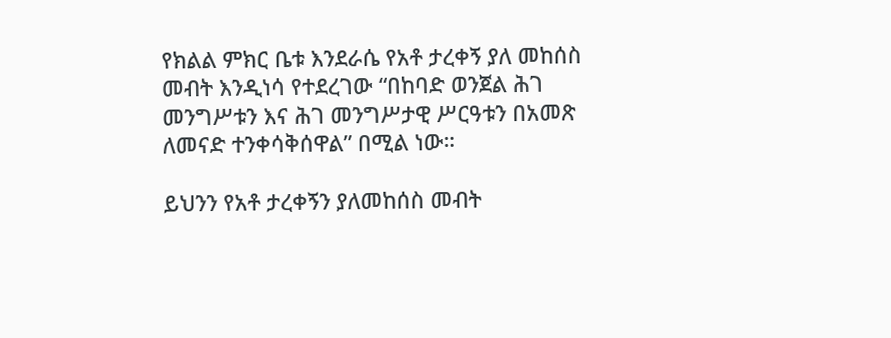የክልል ምክር ቤቱ እንደራሴ የአቶ ታረቀኝ ያለ መከሰስ መብት እንዲነሳ የተደረገው “በከባድ ወንጀል ሕገ መንግሥቱን እና ሕገ መንግሥታዊ ሥርዓቱን በአመጽ ለመናድ ተንቀሳቅሰዋል” በሚል ነው።

ይህንን የአቶ ታረቀኝን ያለመከሰስ መብት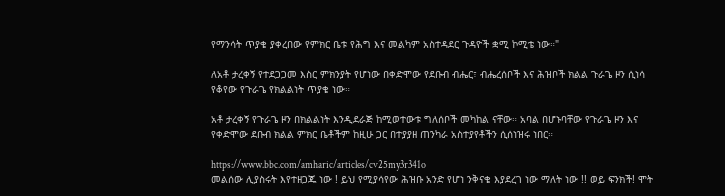የማንሳት ጥያቄ ያቀረበው የምክር ቤቱ የሕግ እና መልካም አስተዳደር ጉዳዮች ቋሚ ኮሚቴ ነው።"

ለአቶ ታረቀኝ የተደጋጋመ እስር ምክንያት የሆነው በቀድሞው የደቡብ ብሔር፣ ብሔረሰቦች እና ሕዝቦች ክልል ጉራጌ ዞን ሲነሳ የቆየው የጉራጌ የክልልነት ጥያቄ ነው።

አቶ ታረቀኝ የጉራጌ ዞን በክልልነት እንዲደራጅ ከሚወተውቱ ግለሰቦች መካከል ናቸው። አባል በሆኑባቸው የጉራጌ ዞን እና የቀድሞው ደቡብ ክልል ምክር ቤቶችም ከዚሁ ጋር በተያያዘ ጠንካራ አስተያየቶችን ሲሰነዝሩ ነበር።

https://www.bbc.com/amharic/articles/cv25my3r341o
መልሰው ሊያስሩት እየተዘጋጁ ነው ! ይህ የሚያሳየው ሕዝቡ አንድ የሆነ ንቅናቄ እያደረገ ነው ማለት ነው !! ወይ ፍንክች! ሞት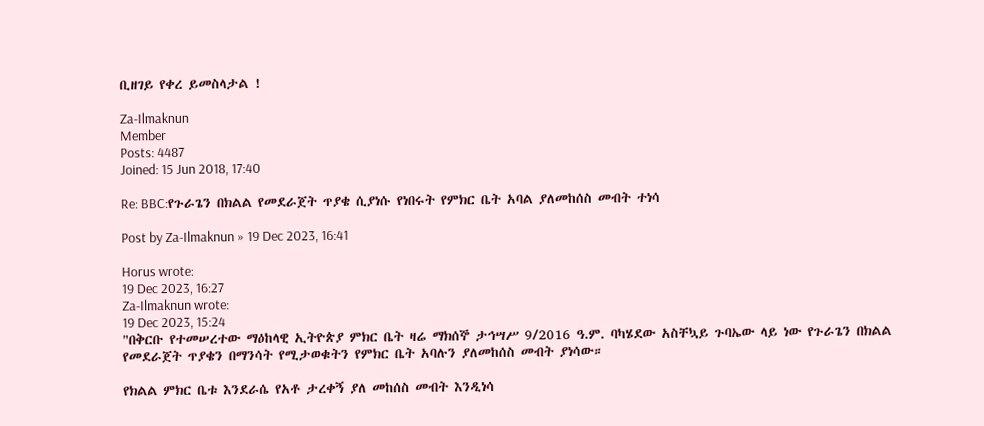ቢዘገይ የቀረ ይመስላታል !

Za-Ilmaknun
Member
Posts: 4487
Joined: 15 Jun 2018, 17:40

Re: BBC:የጉራጌን በክልል የመደራጀት ጥያቄ ሲያነሱ የነበሩት የምክር ቤት አባል ያለመከሰስ መብት ተነሳ

Post by Za-Ilmaknun » 19 Dec 2023, 16:41

Horus wrote:
19 Dec 2023, 16:27
Za-Ilmaknun wrote:
19 Dec 2023, 15:24
"በቅርቡ የተመሠረተው ማዕከላዊ ኢትዮጵያ ምክር ቤት ዛሬ ማክሰኞ ታኅሣሥ 9/2016 ዓ.ም. ባካሄደው አስቸኳይ ጉባኤው ላይ ነው የጉራጌን በክልል የመደራጀት ጥያቄን በማንሳት የሚታወቁትን የምክር ቤት አባሉን ያለመከሰስ መብት ያነሳው።

የክልል ምክር ቤቱ እንደራሴ የአቶ ታረቀኝ ያለ መከሰስ መብት እንዲነሳ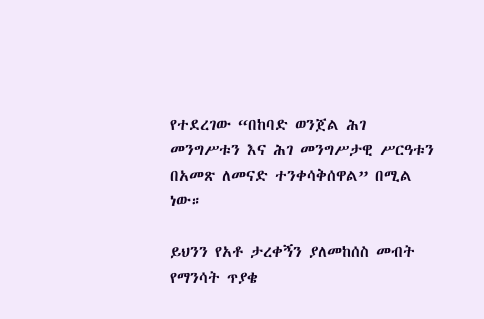የተደረገው “በከባድ ወንጀል ሕገ መንግሥቱን እና ሕገ መንግሥታዊ ሥርዓቱን በአመጽ ለመናድ ተንቀሳቅሰዋል” በሚል ነው።

ይህንን የአቶ ታረቀኝን ያለመከሰስ መብት የማንሳት ጥያቄ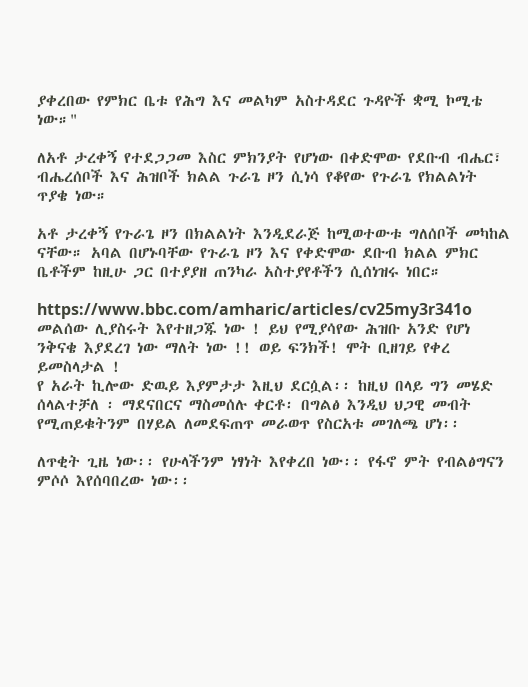ያቀረበው የምክር ቤቱ የሕግ እና መልካም አስተዳደር ጉዳዮች ቋሚ ኮሚቴ ነው።"

ለአቶ ታረቀኝ የተደጋጋመ እስር ምክንያት የሆነው በቀድሞው የደቡብ ብሔር፣ ብሔረሰቦች እና ሕዝቦች ክልል ጉራጌ ዞን ሲነሳ የቆየው የጉራጌ የክልልነት ጥያቄ ነው።

አቶ ታረቀኝ የጉራጌ ዞን በክልልነት እንዲደራጅ ከሚወተውቱ ግለሰቦች መካከል ናቸው። አባል በሆኑባቸው የጉራጌ ዞን እና የቀድሞው ደቡብ ክልል ምክር ቤቶችም ከዚሁ ጋር በተያያዘ ጠንካራ አስተያየቶችን ሲሰነዝሩ ነበር።

https://www.bbc.com/amharic/articles/cv25my3r341o
መልሰው ሊያስሩት እየተዘጋጁ ነው ! ይህ የሚያሳየው ሕዝቡ አንድ የሆነ ንቅናቄ እያደረገ ነው ማለት ነው !! ወይ ፍንክች! ሞት ቢዘገይ የቀረ ይመስላታል !
የ አራት ኪሎው ድዉይ እያምታታ እዚህ ደርሷል፡፡ ከዚህ በላይ ግን መሄድ ሰላልተቻለ ፡ ማደናበርና ማስመሰሉ ቀርቶ፡ በግልፅ እንዲህ ህጋዊ መብት የሚጠይቁትንም በሃይል ለመደፍጠጥ መራወጥ የስርአቱ መገለጫ ሆነ፡፡

ለጥቂት ጊዜ ነው፡፡ የሁላችንም ነፃነት እየቀረበ ነው፡፡ የፋኖ ምት የብልፅግናን ምሶሶ እየሰባበረው ነው፡፡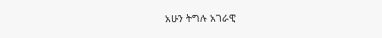አሁን ትግሉ አገራዊ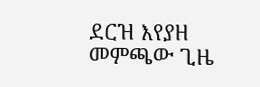ደርዝ እየያዘ መምጫው ጊዜ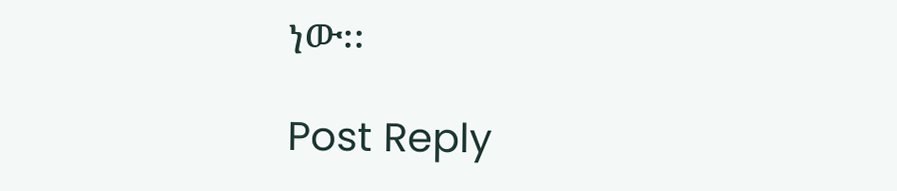ነው፡፡

Post Reply